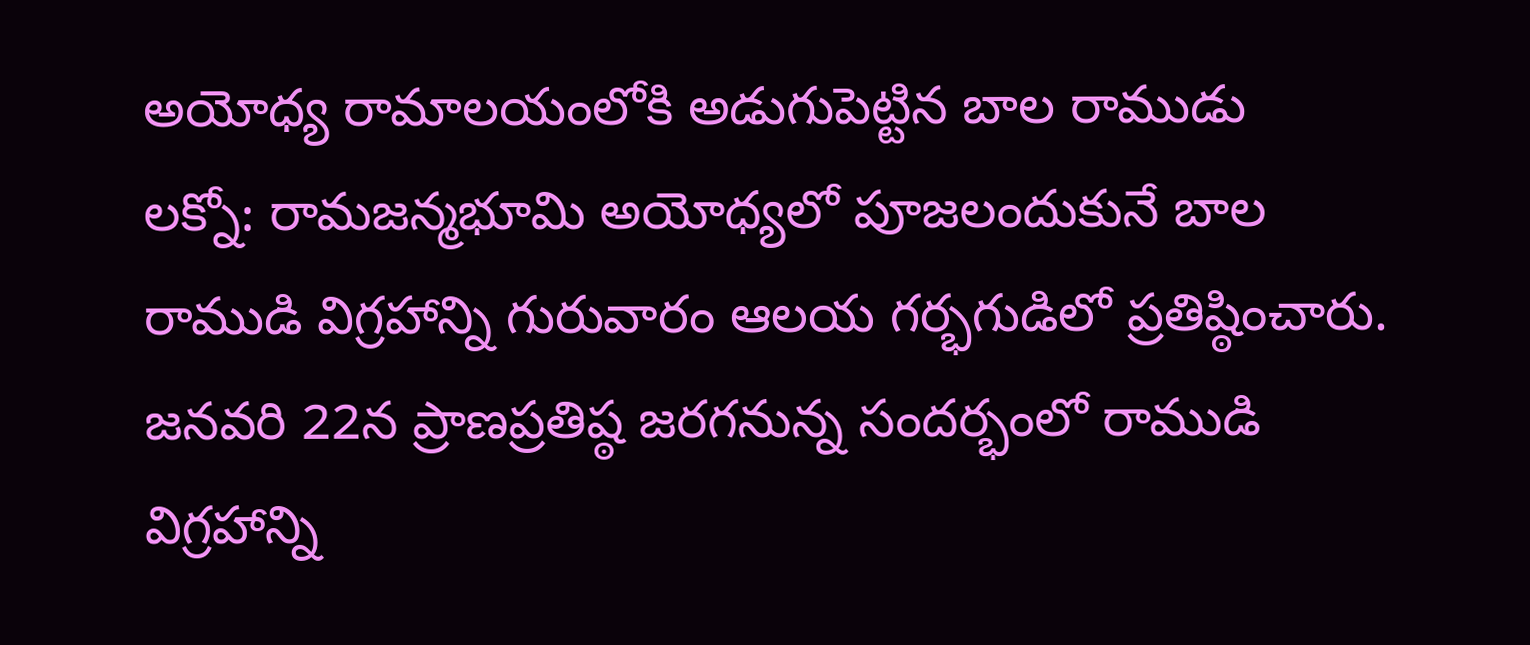అయోధ్య రామాలయంలోకి అడుగుపెట్టిన బాల రాముడు
లక్నో: రామజన్మభూమి అయోధ్యలో పూజలందుకునే బాల రాముడి విగ్రహాన్ని గురువారం ఆలయ గర్భగుడిలో ప్రతిష్ఠించారు. జనవరి 22న ప్రాణప్రతిష్ఠ జరగనున్న సందర్భంలో రాముడి విగ్రహాన్ని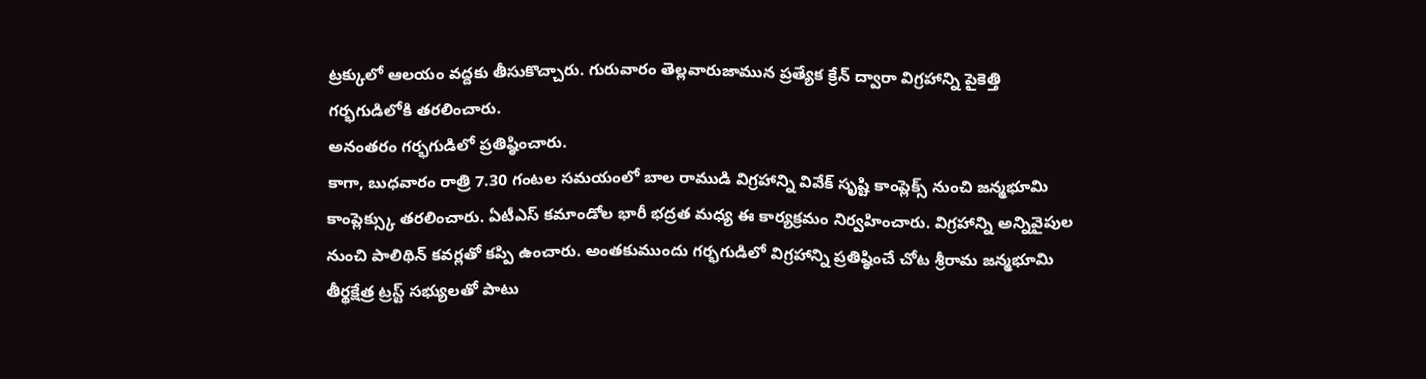ట్రక్కులో ఆలయం వద్దకు తీసుకొచ్చారు. గురువారం తెల్లవారుజామున ప్రత్యేక క్రేన్ ద్వారా విగ్రహాన్ని పైకెత్తి గర్భగుడిలోకి తరలించారు.
అనంతరం గర్భగుడిలో ప్రతిష్ఠించారు.
కాగా, బుధవారం రాత్రి 7.30 గంటల సమయంలో బాల రాముడి విగ్రహాన్ని వివేక్ సృష్టి కాంప్లెక్స్ నుంచి జన్మభూమి కాంప్లెక్స్కు తరలించారు. ఏటీఎస్ కమాండోల భారీ భద్రత మధ్య ఈ కార్యక్రమం నిర్వహించారు. విగ్రహాన్ని అన్నివైపుల నుంచి పాలిథిన్ కవర్లతో కప్పి ఉంచారు. అంతకుముందు గర్భగుడిలో విగ్రహాన్ని ప్రతిష్ఠించే చోట శ్రీరామ జన్మభూమి తీర్థక్షేత్ర ట్రస్ట్ సభ్యులతో పాటు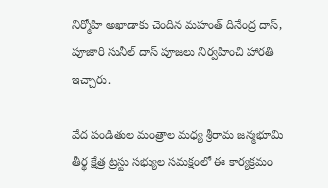నిర్మోహి అఖాడాకు చెందిన మహంత్ దినేంద్ర దాస్, పూజారి సునీల్ దాస్ పూజలు నిర్వహించి హారతి ఇచ్చారు.

వేద పండితుల మంత్రాల మధ్య శ్రీరామ జన్మభూమి తీర్థ క్షేత్ర ట్రస్టు సభ్యుల సమక్షంలో ఈ కార్యక్రమం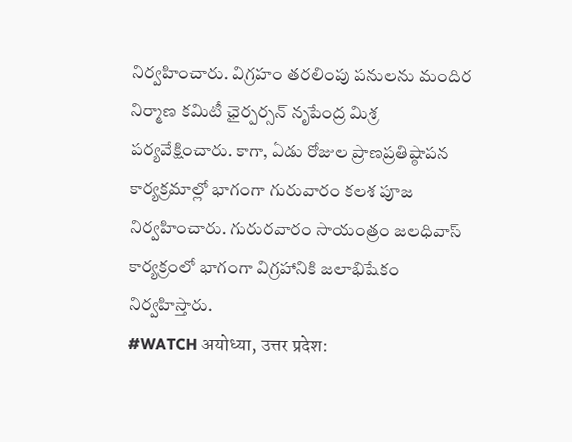నిర్వహించారు. విగ్రహం తరలింపు పనులను మందిర నిర్మాణ కమిటీ ఛైర్పర్సన్ నృపేంద్ర మిశ్ర పర్యవేక్షించారు. కాగా, ఏడు రోజుల ప్రాణప్రతిష్ఠాపన కార్యక్రమాల్లో భాగంగా గురువారం కలశ పూజ నిర్వహించారు. గురురవారం సాయంత్రం జలధివాస్ కార్యక్రంలో భాగంగా విగ్రహానికి జలాభిషేకం నిర్వహిస్తారు.
#WATCH अयोध्या, उत्तर प्रदेश: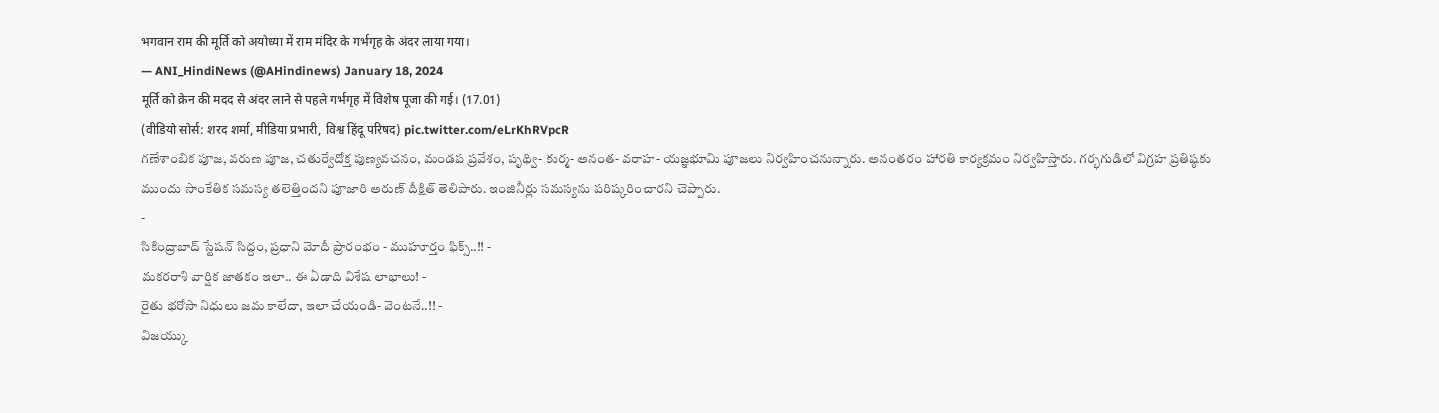भगवान राम की मूर्ति को अयोध्या में राम मंदिर के गर्भगृह के अंदर लाया गया।
— ANI_HindiNews (@AHindinews) January 18, 2024
मूर्ति को क्रेन की मदद से अंदर लाने से पहले गर्भगृह में विशेष पूजा की गई। (17.01)
(वीडियो सोर्स: शरद शर्मा, मीडिया प्रभारी, विश्व हिंदू परिषद) pic.twitter.com/eLrKhRVpcR
గణేశాంబిక పూజ, వరుణ పూజ, చతుర్వేదోక్త పుణ్యవచనం, మండప ప్రవేశం, పృథ్వి- కుర్మ- అనంత- వరాహ- యజ్ఞభూమి పూజలు నిర్వహించనున్నారు. అనంతరం హారతి కార్యక్రమం నిర్వహిస్తారు. గర్భగుడిలో విగ్రహ ప్రతిష్ఠకు ముందు సాంకేతిక సమస్య తలెత్తిందని పూజారి అరుణ్ దీక్షిత్ తెలిపారు. ఇంజినీర్లు సమస్యను పరిష్కరించారని చెప్పారు.
-
సికింద్రాబాద్ స్టేషన్ సిద్దం, ప్రధాని మోదీ ప్రారంభం - ముహూర్తం ఫిక్స్..!! -
మకరరాశి వార్షిక జాతకం ఇలా.. ఈ ఏడాది విశేష లాభాలు! -
రైతు భరోసా నిధులు జమ కాలేదా, ఇలా చేయండి- వెంటనే..!! -
విజయ్కు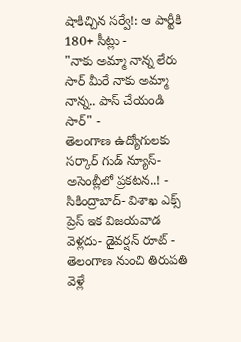షాకిచ్చిన సర్వే!: ఆ పార్టీకి 180+ సీట్లు -
"నాకు అమ్మా నాన్న లేరు సార్ మీరే నాకు అమ్మా నాన్న.. పాస్ చేయండి సార్" -
తెలంగాణ ఉద్యోగులకు సర్కార్ గుడ్ న్యూస్-అసెంబ్లీలో ప్రకటన..! -
సికింద్రాబాద్- విశాఖ ఎక్స్ ప్రెస్ ఇక విజయవాడ వెళ్లదు- డైవర్షన్ రూట్ -
తెలంగాణ నుంచి తిరుపతి వెళ్లే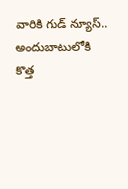వారికి గుడ్ న్యూస్.. అందుబాటులోకి కొత్త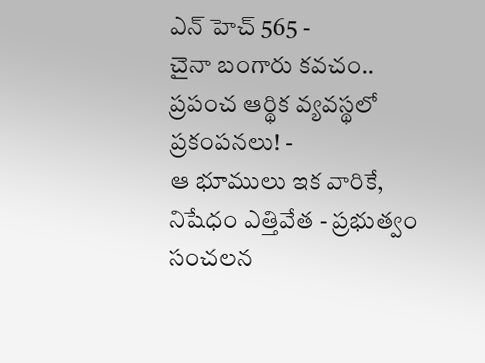ఎన్ హెచ్ 565 -
చైనా బంగారు కవచం.. ప్రపంచ ఆర్థిక వ్యవస్థలో ప్రకంపనలు! -
ఆ భూములు ఇక వారికే, నిషేధం ఎత్తివేత - ప్రభుత్వం సంచలన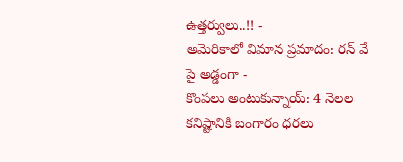ఉత్తర్వులు..!! -
అమెరికాలో విమాన ప్రమాదం: రన్ వే పై అడ్డంగా -
కొంపలు అంటుకున్నాయ్: 4 నెలల కనిష్టానికి బంగారం ధరలు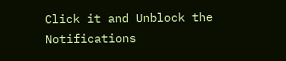Click it and Unblock the Notifications